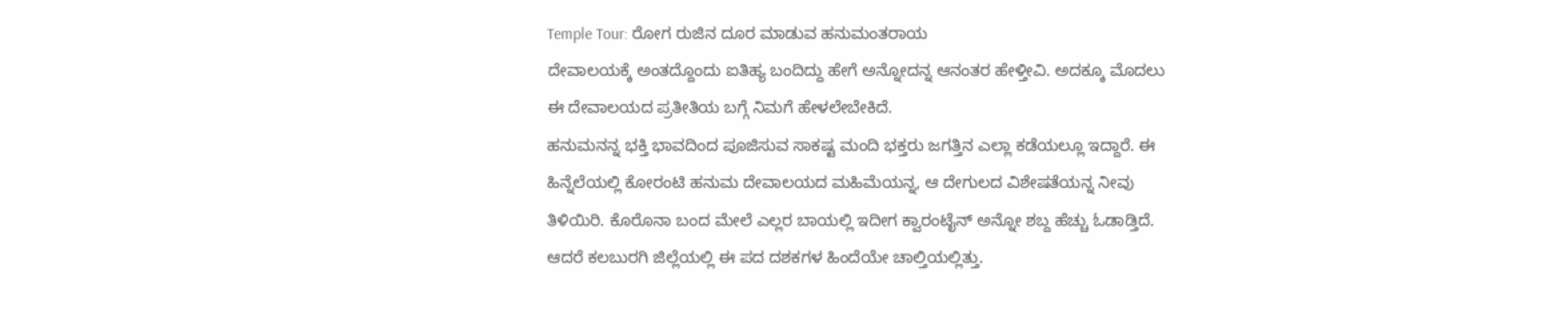Temple Tour: ರೋಗ ರುಜಿನ ದೂರ ಮಾಡುವ ಹನುಮಂತರಾಯ
ದೇವಾಲಯಕ್ಕೆ ಅಂತದ್ದೊಂದು ಐತಿಹ್ಯ ಬಂದಿದ್ದು ಹೇಗೆ ಅನ್ನೋದನ್ನ ಆನಂತರ ಹೇಳ್ತೀವಿ. ಅದಕ್ಕೂ ಮೊದಲು ಈ ದೇವಾಲಯದ ಪ್ರತೀತಿಯ ಬಗ್ಗೆ ನಿಮಗೆ ಹೇಳಲೇಬೇಕಿದೆ.
ಹನುಮನನ್ನ ಭಕ್ತಿ ಭಾವದಿಂದ ಪೂಜಿಸುವ ಸಾಕಷ್ಟ ಮಂದಿ ಭಕ್ತರು ಜಗತ್ತಿನ ಎಲ್ಲಾ ಕಡೆಯಲ್ಲೂ ಇದ್ದಾರೆ. ಈ ಹಿನ್ನೆಲೆಯಲ್ಲಿ ಕೋರಂಟಿ ಹನುಮ ದೇವಾಲಯದ ಮಹಿಮೆಯನ್ನ, ಆ ದೇಗುಲದ ವಿಶೇಷತೆಯನ್ನ ನೀವು ತಿಳಿಯಿರಿ. ಕೊರೊನಾ ಬಂದ ಮೇಲೆ ಎಲ್ಲರ ಬಾಯಲ್ಲಿ ಇದೀಗ ಕ್ವಾರಂಟೈನ್ ಅನ್ನೋ ಶಬ್ದ ಹೆಚ್ಚು ಓಡಾಡ್ತಿದೆ. ಆದರೆ ಕಲಬುರಗಿ ಜಿಲ್ಲೆಯಲ್ಲಿ ಈ ಪದ ದಶಕಗಳ ಹಿಂದೆಯೇ ಚಾಲ್ತಿಯಲ್ಲಿತ್ತು.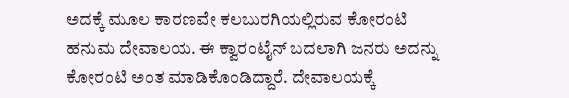ಅದಕ್ಕೆ ಮೂಲ ಕಾರಣವೇ ಕಲಬುರಗಿಯಲ್ಲಿರುವ ಕೋರಂಟಿ ಹನುಮ ದೇವಾಲಯ. ಈ ಕ್ವಾರಂಟೈನ್ ಬದಲಾಗಿ ಜನರು ಅದನ್ನು ಕೋರಂಟಿ ಅಂತ ಮಾಡಿಕೊಂಡಿದ್ದಾರೆ. ದೇವಾಲಯಕ್ಕೆ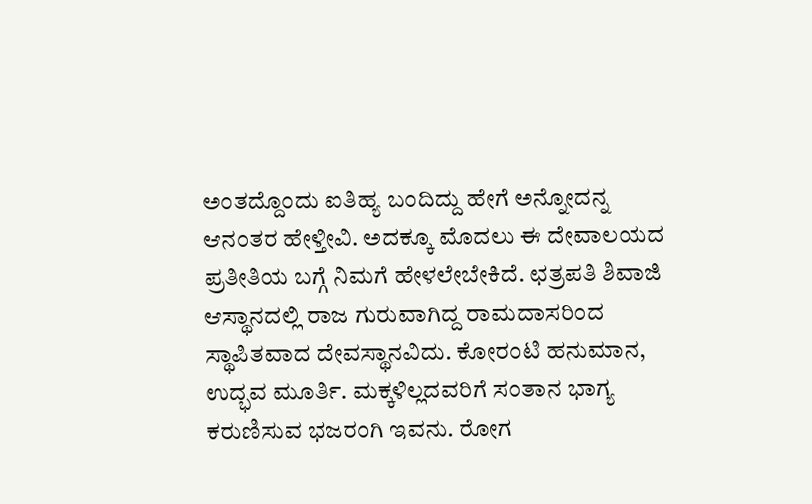ಅಂತದ್ದೊಂದು ಐತಿಹ್ಯ ಬಂದಿದ್ದು ಹೇಗೆ ಅನ್ನೋದನ್ನ ಆನಂತರ ಹೇಳ್ತೀವಿ. ಅದಕ್ಕೂ ಮೊದಲು ಈ ದೇವಾಲಯದ ಪ್ರತೀತಿಯ ಬಗ್ಗೆ ನಿಮಗೆ ಹೇಳಲೇಬೇಕಿದೆ. ಛತ್ರಪತಿ ಶಿವಾಜಿ ಆಸ್ಥಾನದಲ್ಲಿ ರಾಜ ಗುರುವಾಗಿದ್ದ ರಾಮದಾಸರಿಂದ ಸ್ಥಾಪಿತವಾದ ದೇವಸ್ಥಾನವಿದು. ಕೋರಂಟಿ ಹನುಮಾನ, ಉದ್ಭವ ಮೂರ್ತಿ. ಮಕ್ಕಳಿಲ್ಲದವರಿಗೆ ಸಂತಾನ ಭಾಗ್ಯ ಕರುಣಿಸುವ ಭಜರಂಗಿ ಇವನು. ರೋಗ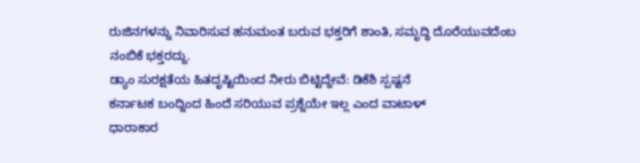ರುಜಿನಗಳನ್ನು ನಿವಾರಿಸುವ ಹನುಮಂತ ಬರುವ ಭಕ್ತರಿಗೆ ಶಾಂತಿ, ಸಮೃದ್ಧಿ ದೊರೆಯುವದೆಂಬ ನಂಬಿಕೆ ಭಕ್ತರದ್ದು.
ಡ್ಯಾಂ ಸುರಕ್ಷತೆಯ ಹಿತದೃಷ್ಟಿಯಿಂದ ನೀರು ಬಿಟ್ಟಿದ್ದೇವೆ: ಡಿಕೆಶಿ ಸ್ಪಷ್ಟನೆ
ಕರ್ನಾಟಕ ಬಂದ್ನಿಂದ ಹಿಂದೆ ಸರಿಯುವ ಪ್ರಶ್ನೆಯೇ ಇಲ್ಲ ಎಂದ ವಾಟಾಳ್
ಧಾರಾಕಾರ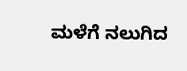ಮಳೆಗೆ ನಲುಗಿದ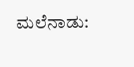ಮಲೆನಾಡು: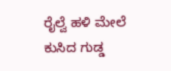ರೈಲ್ವೆ ಹಳಿ ಮೇಲೆ ಕುಸಿದ ಗುಡ್ಡ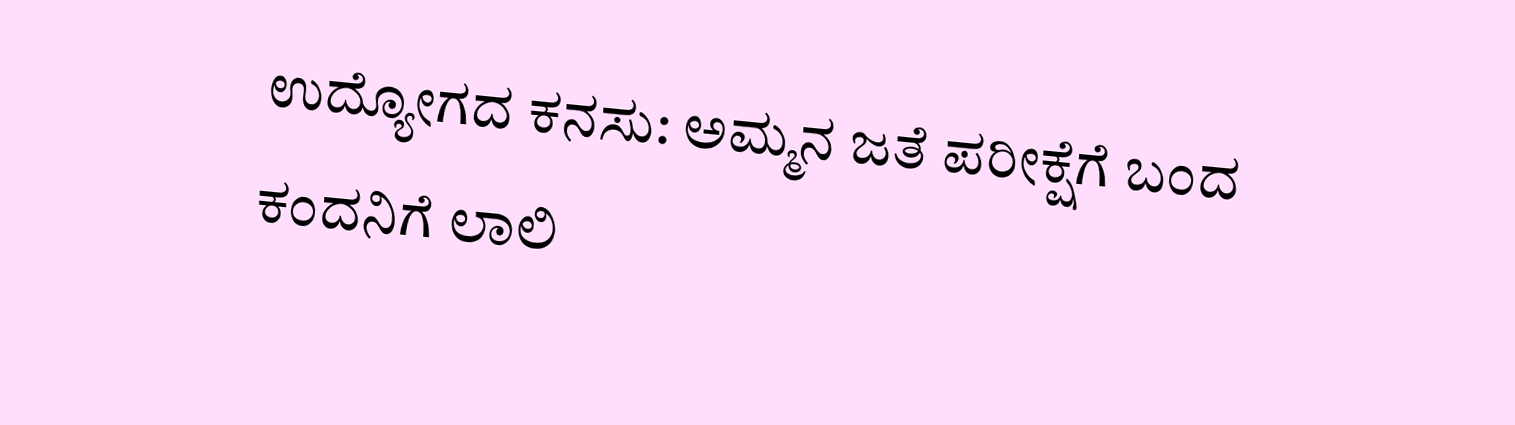ಉದ್ಯೋಗದ ಕನಸು: ಅಮ್ಮನ ಜತೆ ಪರೀಕ್ಷೆಗೆ ಬಂದ ಕಂದನಿಗೆ ಲಾಲಿ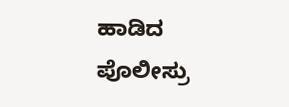ಹಾಡಿದ ಪೊಲೀಸ್ರು